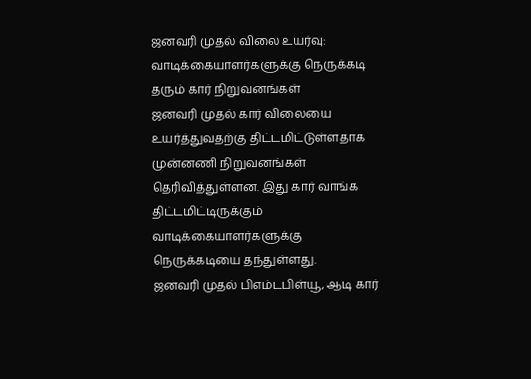ஜனவரி முதல் விலை உயர்வு: வாடிக்கையாளர்களுக்கு நெருக்கடி தரும் கார் நிறுவனங்கள்
ஜனவரி முதல் கார் விலையை உயர்த்துவதற்கு திட்டமிட்டுள்ளதாக முன்னணி நிறுவனங்கள் தெரிவித்துள்ளன. இது கார் வாங்க திட்டமிட்டிருக்கும் வாடிக்கையாளர்களுக்கு நெருக்கடியை தந்துள்ளது.
ஜனவரி முதல் பிஎம்டபிள்யூ, ஆடி கார்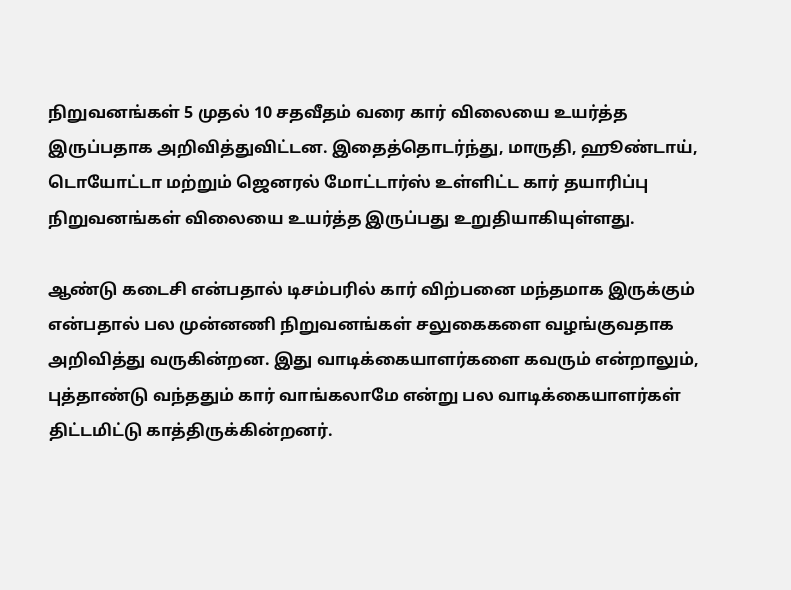நிறுவனங்கள் 5 முதல் 10 சதவீதம் வரை கார் விலையை உயர்த்த இருப்பதாக அறிவித்துவிட்டன. இதைத்தொடர்ந்து, மாருதி, ஹூண்டாய், டொயோட்டா மற்றும் ஜெனரல் மோட்டார்ஸ் உள்ளிட்ட கார் தயாரிப்பு நிறுவனங்கள் விலையை உயர்த்த இருப்பது உறுதியாகியுள்ளது.

ஆண்டு கடைசி என்பதால் டிசம்பரில் கார் விற்பனை மந்தமாக இருக்கும் என்பதால் பல முன்னணி நிறுவனங்கள் சலுகைகளை வழங்குவதாக அறிவித்து வருகின்றன. இது வாடிக்கையாளர்களை கவரும் என்றாலும், புத்தாண்டு வந்ததும் கார் வாங்கலாமே என்று பல வாடிக்கையாளர்கள் திட்டமிட்டு காத்திருக்கின்றனர்.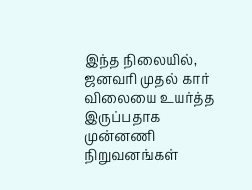இந்த நிலையில், ஜனவரி முதல் கார் விலையை உயர்த்த இருப்பதாக முன்னணி நிறுவனங்கள்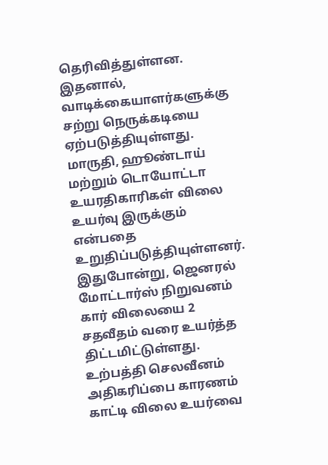தெரிவித்துள்ளன. இதனால், வாடிக்கையாளர்களுக்கு சற்று நெருக்கடியை ஏற்படுத்தியுள்ளது.
மாருதி, ஹூண்டாய் மற்றும் டொயோட்டா உயரதிகாரிகள் விலை உயர்வு இருக்கும் என்பதை உறுதிப்படுத்தியுள்ளனர். இதுபோன்று, ஜெனரல் மோட்டார்ஸ் நிறுவனம் கார் விலையை 2 சதவீதம் வரை உயர்த்த திட்டமிட்டுள்ளது. உற்பத்தி செலவீனம் அதிகரிப்பை காரணம் காட்டி விலை உயர்வை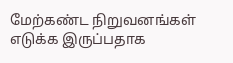மேற்கண்ட நிறுவனங்கள் எடுக்க இருப்பதாக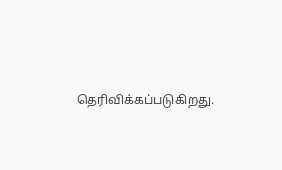தெரிவிக்கப்படுகிறது.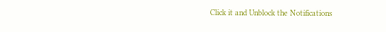Click it and Unblock the Notifications